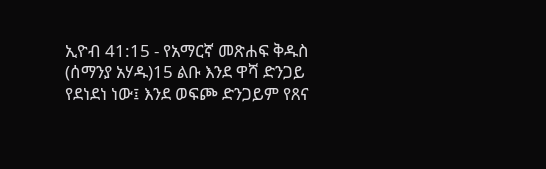ኢዮብ 41:15 - የአማርኛ መጽሐፍ ቅዱስ (ሰማንያ አሃዱ)15 ልቡ እንደ ዋሻ ድንጋይ የደነደነ ነው፤ እንደ ወፍጮ ድንጋይም የጸና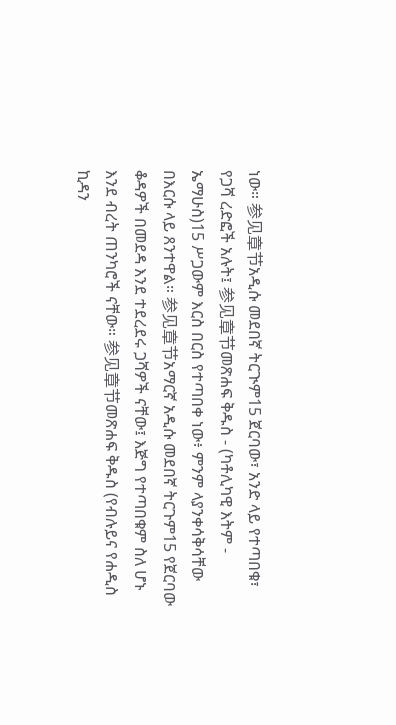ነው። 参见章节አዲሱ መደበኛ ትርጒም15 ጀርባው፣ አንድ ላይ የተጣበቁ፣ የጋሻ ረድፎች አሉት፤ 参见章节መጽሐፍ ቅዱስ - (ካቶሊካዊ እትም - ኤማሁስ)15 ሥጋውም እርስ በርስ የተጣበቀ ነው፥ ምንም ላያንቀሳቅሳቸው በእርሱ ላይ ጸንተዋል። 参见章节አማርኛ አዲሱ መደበኛ ትርጉም15 የጀርባው ቆዳዎች በመደዳ እንደ ተደረደሩ ጋሻዎች ናቸው፤ እጅግ የተጣበቁም ስለ ሆኑ እንደ ብረት ጠንካሮች ናቸው። 参见章节መጽሐፍ ቅዱስ (የብሉይና የሐዲስ ኪዳን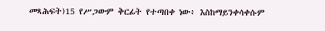መጻሕፍት)15 የሥጋውም ቅርፊት የተጣበቀ ነው፥ እስከማይንቀሳቀሱም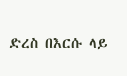ድረስ በእርሱ ላይ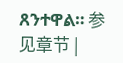ጸንተዋል። 参见章节 |